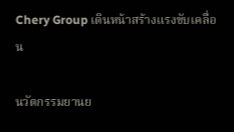Chery Group เดินหน้าสร้างแรงขับเคลื่อน

นวัตกรรมยานย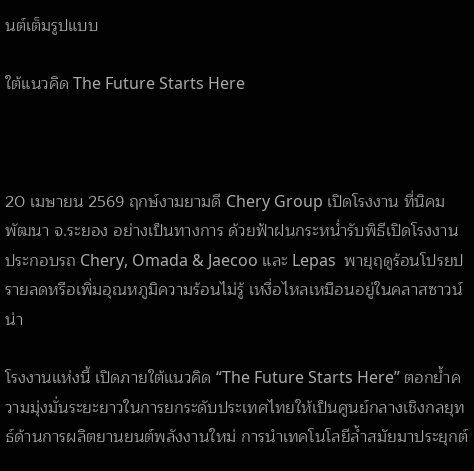นต์เต็มรูปแบบ

ใต้แนวคิด The Future Starts Here



20 เมษายน 2569 ฤกษ์งามยามดี Chery Group เปิดโรงงาน ที่นิคมพัฒนา จ.ระยอง อย่างเป็นทางการ ด้วยฟ้าฝนกระหน่ำรับพิธีเปิดโรงงานประกอบรถ Chery, Omada & Jaecoo และ Lepas  พายุฤดูร้อนโปรยปรายลดหรือเพิ่มอุณหภูมิความร้อนไม่รู้ เหงื่อไหลเหมือนอยู่ในคลาสซาวน์น่า

โรงงานแห่งนี้ เปิดภายใต้แนวคิด “The Future Starts Here” ตอกย้ำความมุ่งมั่นระยะยาวในการยกระดับประเทศไทยให้เป็นศูนย์กลางเชิงกลยุทธ์ด้านการผลิตยานยนต์พลังงานใหม่ การนำเทคโนโลยีล้ำสมัยมาประยุกต์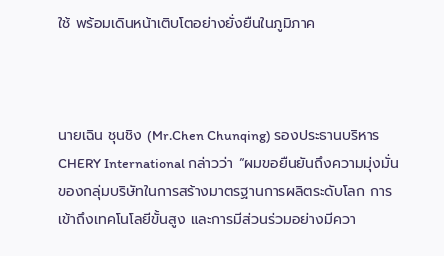ใช้ พร้อมเดินหน้าเติบโตอย่างยั่งยืนในภูมิภาค



นายเฉิน ชุนชิง (Mr.Chen Chunqing) รองประธานบริหาร CHERY International กล่าวว่า “ผมขอยืนยันถึงความมุ่งมั่นของกลุ่มบริษัทในการสร้างมาตรฐานการผลิตระดับโลก การเข้าถึงเทคโนโลยีขั้นสูง และการมีส่วนร่วมอย่างมีควา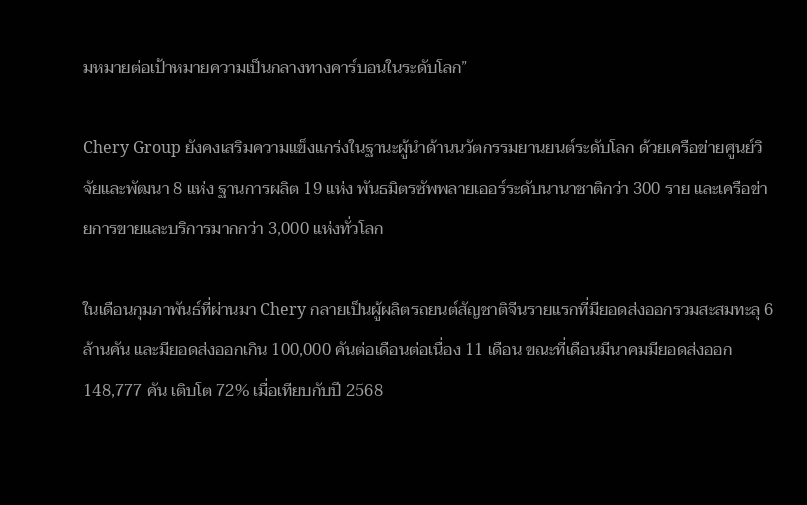มหมายต่อเป้าหมายความเป็นกลางทางคาร์บอนในระดับโลก”

Chery Group ยังคงเสริมความแข็งแกร่งในฐานะผู้นำด้านนวัตกรรมยานยนต์ระดับโลก ด้วยเครือข่ายศูนย์วิจัยและพัฒนา 8 แห่ง ฐานการผลิต 19 แห่ง พันธมิตรซัพพลายเออร์ระดับนานาชาติกว่า 300 ราย และเครือข่ายการขายและบริการมากกว่า 3,000 แห่งทั่วโลก

ในเดือนกุมภาพันธ์ที่ผ่านมา Chery กลายเป็นผู้ผลิตรถยนต์สัญชาติจีนรายแรกที่มียอดส่งออกรวมสะสมทะลุ 6 ล้านคัน และมียอดส่งออกเกิน 100,000 คันต่อเดือนต่อเนื่อง 11 เดือน ขณะที่เดือนมีนาคมมียอดส่งออก 148,777 คัน เติบโต 72% เมื่อเทียบกับปี 2568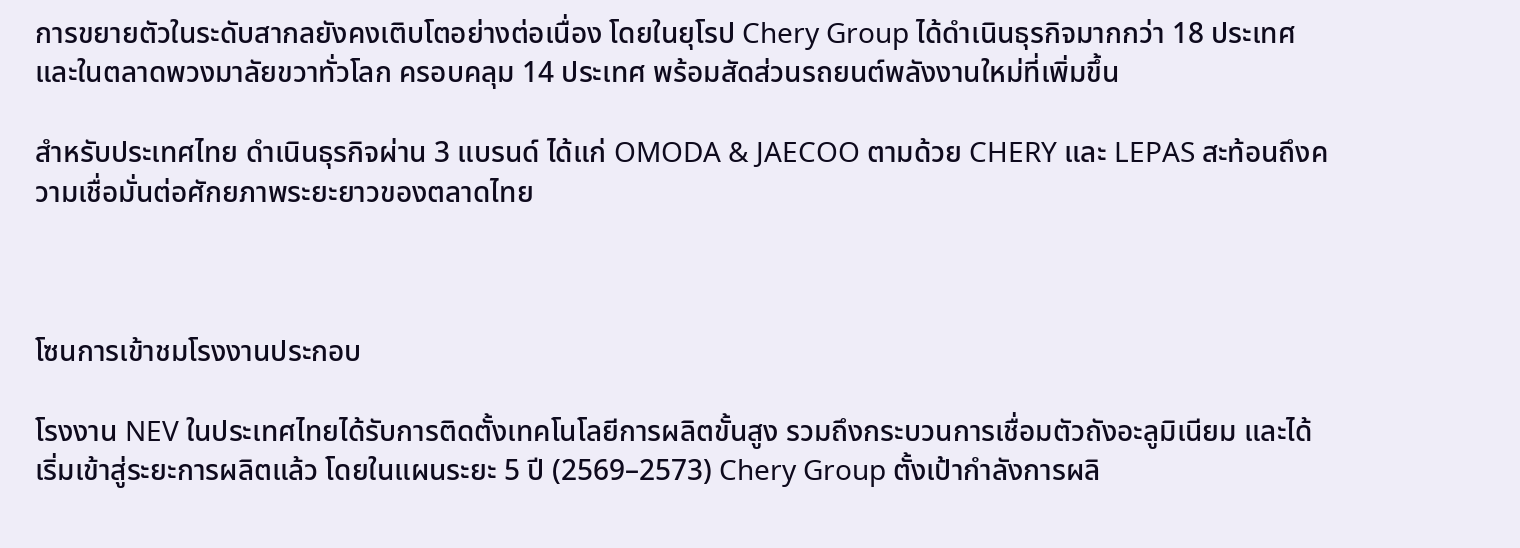การขยายตัวในระดับสากลยังคงเติบโตอย่างต่อเนื่อง โดยในยุโรป Chery Group ได้ดำเนินธุรกิจมากกว่า 18 ประเทศ และในตลาดพวงมาลัยขวาทั่วโลก ครอบคลุม 14 ประเทศ พร้อมสัดส่วนรถยนต์พลังงานใหม่ที่เพิ่มขึ้น

สำหรับประเทศไทย ดำเนินธุรกิจผ่าน 3 แบรนด์ ได้แก่ OMODA & JAECOO ตามด้วย CHERY และ LEPAS สะท้อนถึงความเชื่อมั่นต่อศักยภาพระยะยาวของตลาดไทย



โซนการเข้าชมโรงงานประกอบ

โรงงาน NEV ในประเทศไทยได้รับการติดตั้งเทคโนโลยีการผลิตขั้นสูง รวมถึงกระบวนการเชื่อมตัวถังอะลูมิเนียม และได้เริ่มเข้าสู่ระยะการผลิตแล้ว โดยในแผนระยะ 5 ปี (2569–2573) Chery Group ตั้งเป้ากำลังการผลิ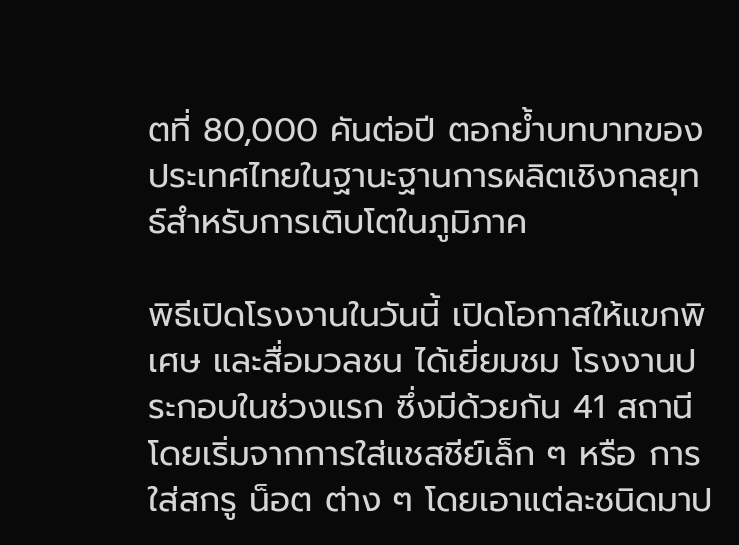ตที่ 80,000 คันต่อปี ตอกย้ำบทบาทของประเทศไทยในฐานะฐานการผลิตเชิงกลยุทธ์สำหรับการเติบโตในภูมิภาค

พิธีเปิดโรงงานในวันนี้ เปิดโอกาสให้แขกพิเศษ และสื่อมวลชน ได้เยี่ยมชม โรงงานประกอบในช่วงแรก ซึ่งมีด้วยกัน 41 สถานี โดยเริ่มจากการใส่แชสชีย์เล็ก ๆ หรือ การใส่สกรู น็อต ต่าง ๆ โดยเอาแต่ละชนิดมาป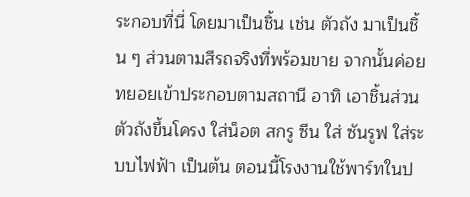ระกอบที่นี่ โดยมาเป็นชิ้น เช่น ตัวถัง มาเป็นชิ้น ๆ ส่วนตามสีรถจริงที่พร้อมขาย จากนั้นค่อยทยอยเข้าประกอบตามสถานี อาทิ เอาชิ้นส่วนตัวถังขึ้นโครง ใส่น็อต สกรู ซีน ใส่ ซันรูฟ ใส่ระบบไฟฟ้า เป็นต้น ตอนนี้โรงงานใช้พาร์ทในป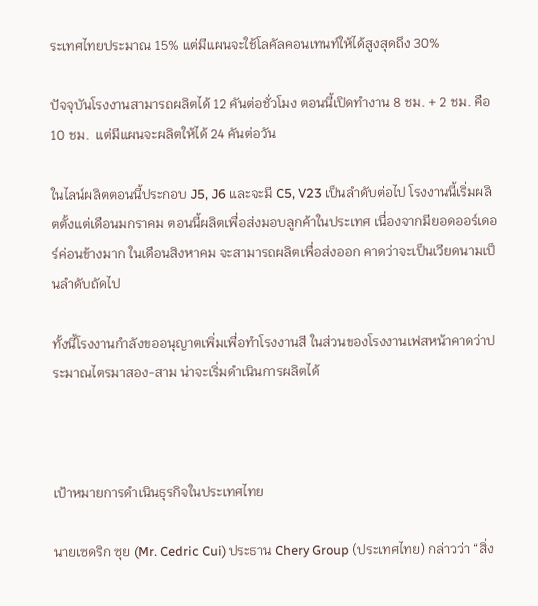ระเทศไทยประมาณ 15% แต่มีแผนจะใช้โลคัลคอนเทนท์ให้ได้สูงสุดถึง 30%

ปัจจุบันโรงงานสามารถผลิตได้ 12 คันต่อชั่วโมง ตอนนี้เปิดทำงาน 8 ชม. + 2 ชม. คือ 10 ชม.  แต่มีแผนจะผลิตให้ได้ 24 คันต่อวัน

ในไลน์ผลิตตอนนี้ประกอบ J5, J6 และจะมี C5, V23 เป็นลำดับต่อไป โรงงานนี้เริ่มผลิตตั้งแต่เดือนมกราคม ตอนนี้ผลิตเพื่อส่งมอบลูกค้าในประเทศ เนื่องจากมียอดออร์เดอร์ค่อนข้างมาก ในเดือนสิงหาคม จะสามารถผลิตเพื่อส่งออก คาดว่าจะเป็นเวียดนามเป็นลำดับถัดไป

ทั้งนี้โรงงานกำลังขออนุญาตเพิ่มเพื่อทำโรงงานสี ในส่วนของโรงงานเฟสหน้าคาดว่าประมาณไตรมาสอง-สาม น่าจะเริ่มดำเนินการผลิตได้



เป้าหมายการดำเนินธุรกิจในประเทศไทย

นายเซดริก ซุย (Mr. Cedric Cui) ประธาน Chery Group (ประเทศไทย) กล่าวว่า “สิ่ง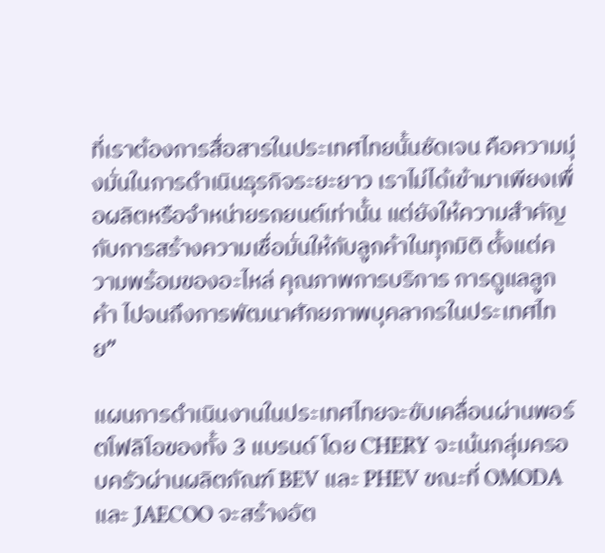ที่เราต้องการสื่อสารในประเทศไทยนั้นชัดเจน คือความมุ่งมั่นในการดำเนินธุรกิจระยะยาว เราไม่ได้เข้ามาเพียงเพื่อผลิตหรือจำหน่ายรถยนต์เท่านั้น แต่ยังให้ความสำคัญกับการสร้างความเชื่อมั่นให้กับลูกค้าในทุกมิติ ตั้งแต่ความพร้อมของอะไหล่ คุณภาพการบริการ การดูแลลูกค้า ไปจนถึงการพัฒนาศักยภาพบุคลากรในประเทศไทย”

แผนการดำเนินงานในประเทศไทยจะขับเคลื่อนผ่านพอร์ตโฟลิโอของทั้ง 3 แบรนด์ โดย CHERY จะเน้นกลุ่มครอบครัวผ่านผลิตภัณฑ์ BEV และ PHEV ขณะที่ OMODA และ JAECOO จะสร้างอัต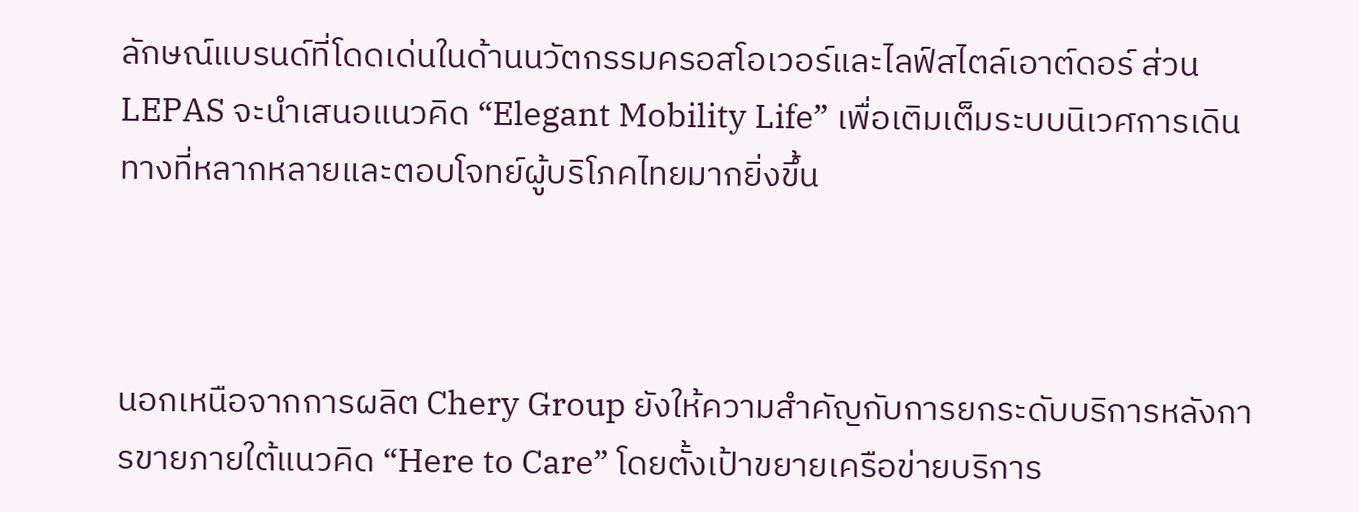ลักษณ์แบรนด์ที่โดดเด่นในด้านนวัตกรรมครอสโอเวอร์และไลฟ์สไตล์เอาต์ดอร์ ส่วน LEPAS จะนำเสนอแนวคิด “Elegant Mobility Life” เพื่อเติมเต็มระบบนิเวศการเดินทางที่หลากหลายและตอบโจทย์ผู้บริโภคไทยมากยิ่งขึ้น



นอกเหนือจากการผลิต Chery Group ยังให้ความสำคัญกับการยกระดับบริการหลังการขายภายใต้แนวคิด “Here to Care” โดยตั้งเป้าขยายเครือข่ายบริการ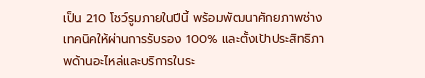เป็น 210 โชว์รูมภายในปีนี้ พร้อมพัฒนาศักยภาพช่างเทคนิคให้ผ่านการรับรอง 100% และตั้งเป้าประสิทธิภาพด้านอะไหล่และบริการในระ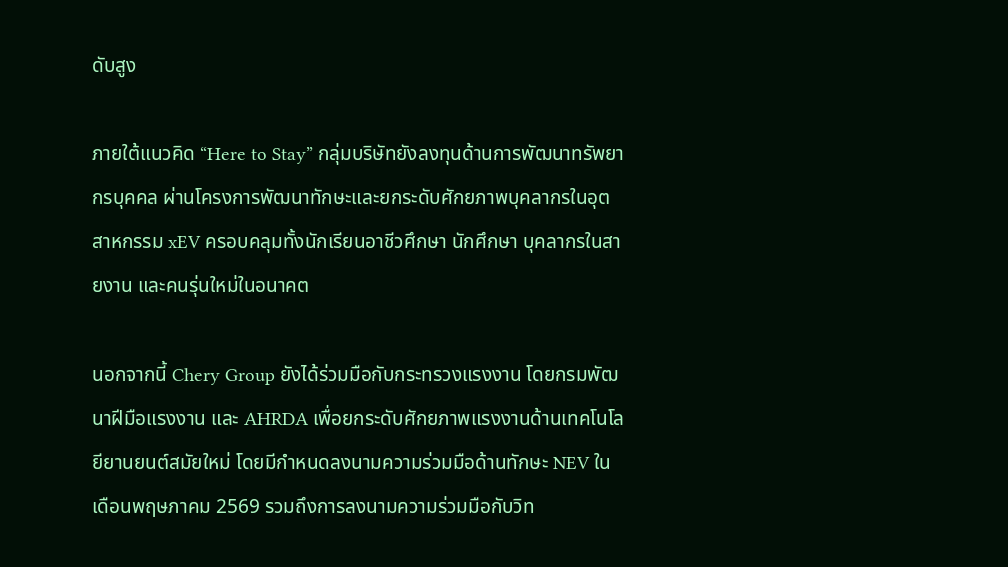ดับสูง

ภายใต้แนวคิด “Here to Stay” กลุ่มบริษัทยังลงทุนด้านการพัฒนาทรัพยากรบุคคล ผ่านโครงการพัฒนาทักษะและยกระดับศักยภาพบุคลากรในอุตสาหกรรม xEV ครอบคลุมทั้งนักเรียนอาชีวศึกษา นักศึกษา บุคลากรในสายงาน และคนรุ่นใหม่ในอนาคต

นอกจากนี้ Chery Group ยังได้ร่วมมือกับกระทรวงแรงงาน โดยกรมพัฒนาฝีมือแรงงาน และ AHRDA เพื่อยกระดับศักยภาพแรงงานด้านเทคโนโลยียานยนต์สมัยใหม่ โดยมีกำหนดลงนามความร่วมมือด้านทักษะ NEV ในเดือนพฤษภาคม 2569 รวมถึงการลงนามความร่วมมือกับวิท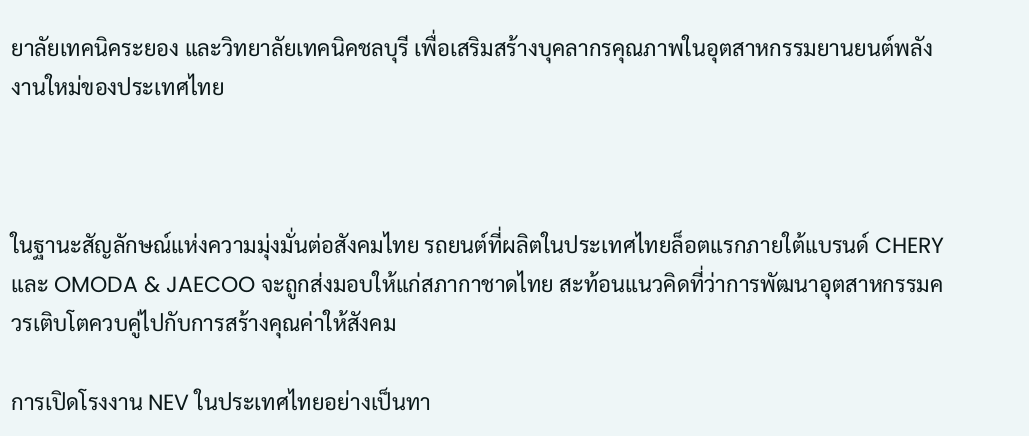ยาลัยเทคนิคระยอง และวิทยาลัยเทคนิคชลบุรี เพื่อเสริมสร้างบุคลากรคุณภาพในอุตสาหกรรมยานยนต์พลังงานใหม่ของประเทศไทย



ในฐานะสัญลักษณ์แห่งความมุ่งมั่นต่อสังคมไทย รถยนต์ที่ผลิตในประเทศไทยล็อตแรกภายใต้แบรนด์ CHERY และ OMODA & JAECOO จะถูกส่งมอบให้แก่สภากาชาดไทย สะท้อนแนวคิดที่ว่าการพัฒนาอุตสาหกรรมควรเติบโตควบคู่ไปกับการสร้างคุณค่าให้สังคม

การเปิดโรงงาน NEV ในประเทศไทยอย่างเป็นทา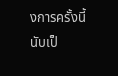งการครั้งนี้ นับเป็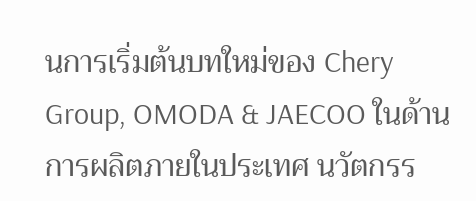นการเริ่มต้นบทใหม่ของ Chery Group, OMODA & JAECOO ในด้านการผลิตภายในประเทศ นวัตกรร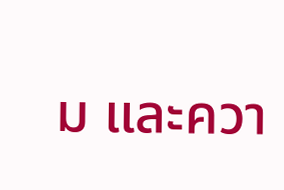ม และควา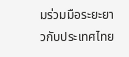มร่วมมือระยะยาวกับประเทศไทย